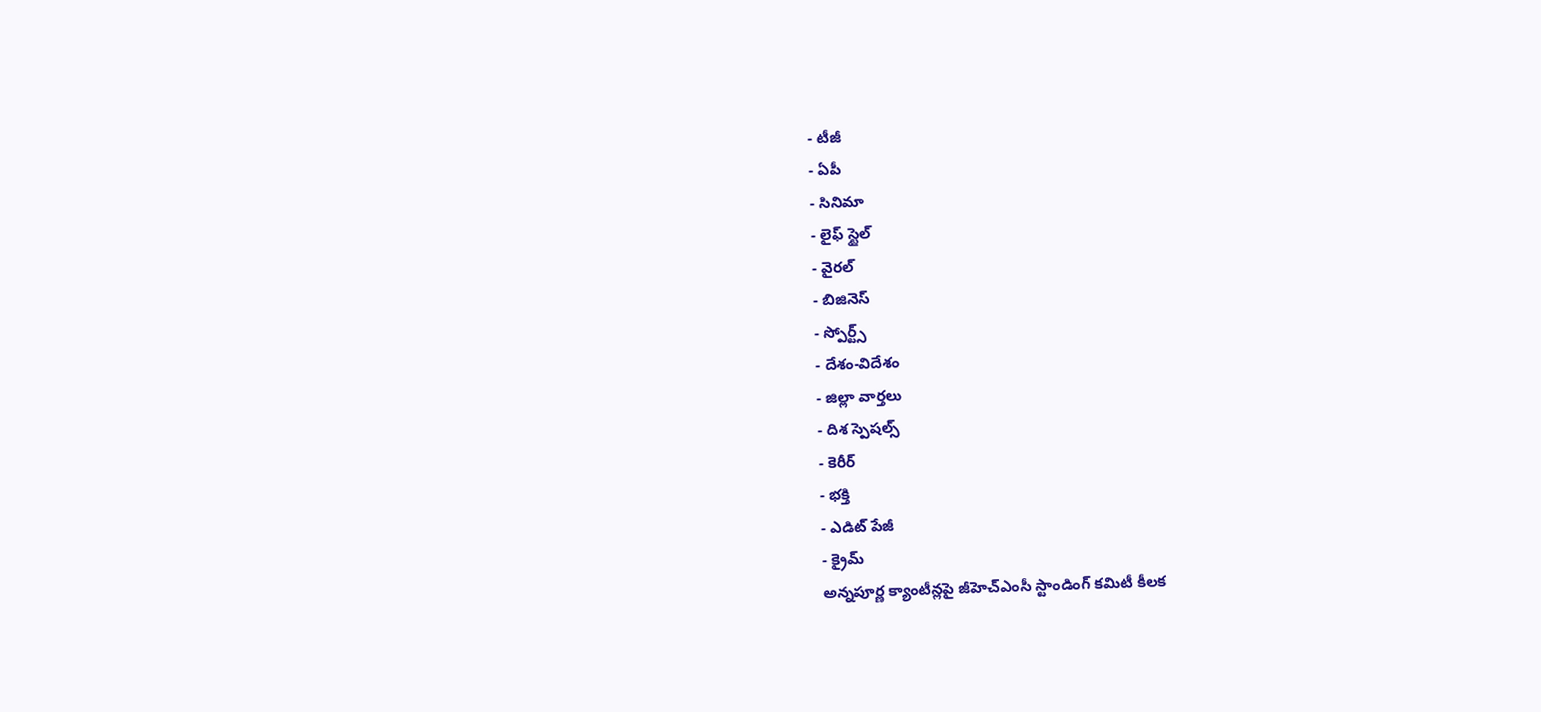- టీజీ
- ఏపీ
- సినిమా
- లైఫ్ స్టైల్
- వైరల్
- బిజినెస్
- స్పోర్ట్స్
- దేశం-విదేశం
- జిల్లా వార్తలు
- దిశ స్పెషల్స్
- కెరీర్
- భక్తి
- ఎడిట్ పేజీ
- క్రైమ్
అన్నపూర్ణ క్యాంటీన్లపై జీహెచ్ఎంసీ స్టాండింగ్ కమిటీ కీలక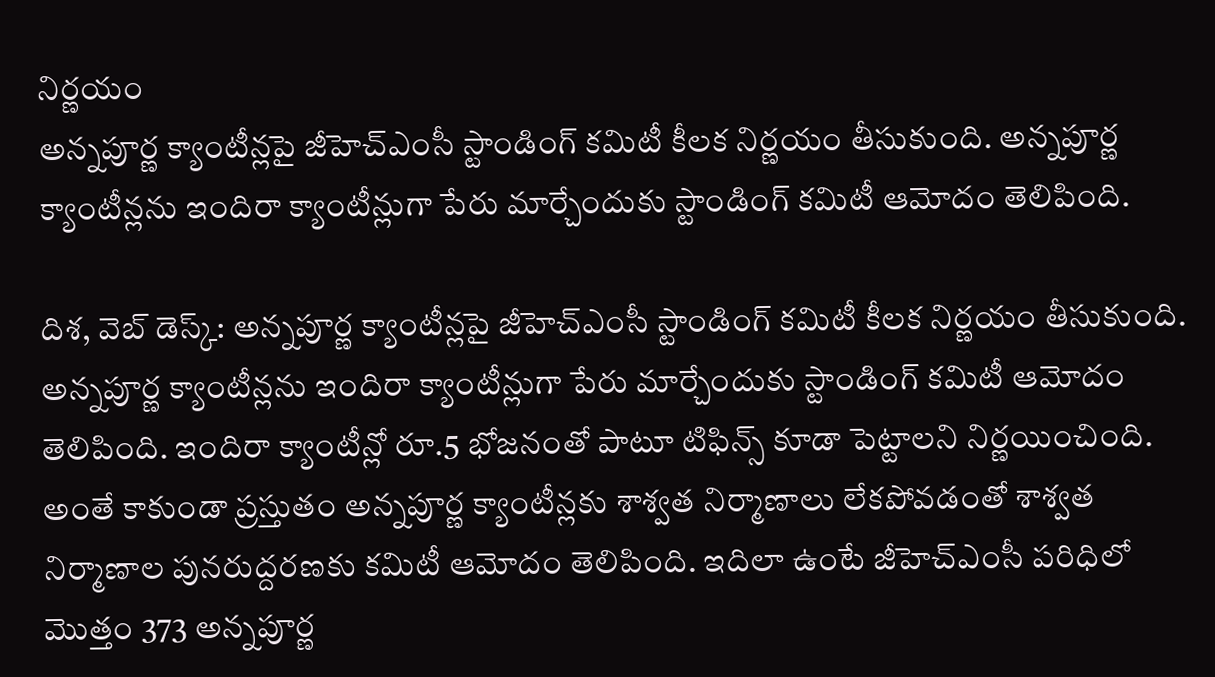నిర్ణయం
అన్నపూర్ణ క్యాంటీన్లపై జీహెచ్ఎంసీ స్టాండింగ్ కమిటీ కీలక నిర్ణయం తీసుకుంది. అన్నపూర్ణ క్యాంటీన్లను ఇందిరా క్యాంటీన్లుగా పేరు మార్చేందుకు స్టాండింగ్ కమిటీ ఆమోదం తెలిపింది.

దిశ, వెబ్ డెస్క్: అన్నపూర్ణ క్యాంటీన్లపై జీహెచ్ఎంసీ స్టాండింగ్ కమిటీ కీలక నిర్ణయం తీసుకుంది. అన్నపూర్ణ క్యాంటీన్లను ఇందిరా క్యాంటీన్లుగా పేరు మార్చేందుకు స్టాండింగ్ కమిటీ ఆమోదం తెలిపింది. ఇందిరా క్యాంటీన్లో రూ.5 భోజనంతో పాటూ టిఫిన్స్ కూడా పెట్టాలని నిర్ణయించింది. అంతే కాకుండా ప్రస్తుతం అన్నపూర్ణ క్యాంటీన్లకు శాశ్వత నిర్మాణాలు లేకపోవడంతో శాశ్వత నిర్మాణాల పునరుద్దరణకు కమిటీ ఆమోదం తెలిపింది. ఇదిలా ఉంటే జీహెచ్ఎంసీ పరిధిలో మొత్తం 373 అన్నపూర్ణ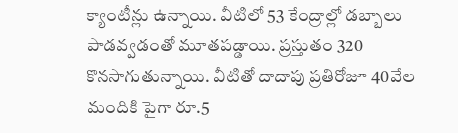క్యాంటీన్లు ఉన్నాయి. వీటిలో 53 కేంద్రాల్లో డబ్బాలు పాడవ్వడంతో మూతపడ్డాయి. ప్రస్తుతం 320 కొనసాగుతున్నాయి. వీటితో దాదాపు ప్రతిరోజూ 40వేల మందికి పైగా రూ.5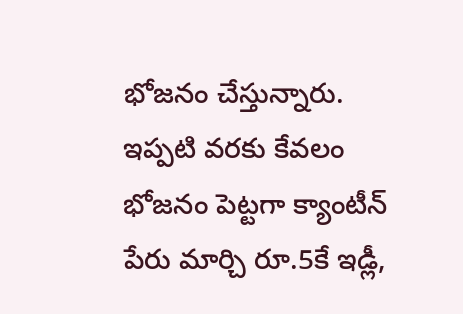భోజనం చేస్తున్నారు. ఇప్పటి వరకు కేవలం భోజనం పెట్టగా క్యాంటీన్ పేరు మార్చి రూ.5కే ఇడ్లీ,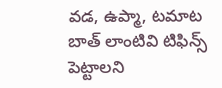వడ, ఉప్మా, టమాట బాత్ లాంటివి టిఫిన్స్ పెట్టాలని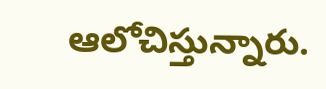ఆలోచిస్తున్నారు.